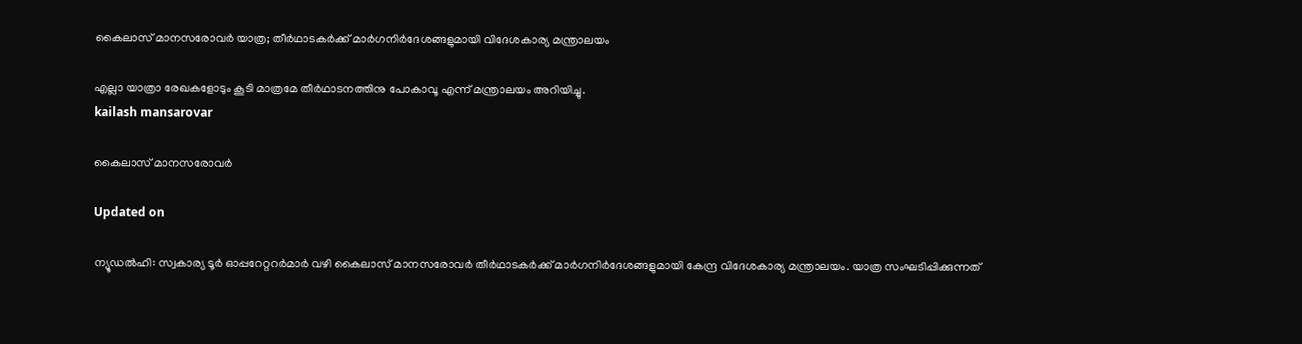കൈലാസ് മാനസരോവര്‍ യാത്ര; തീര്‍ഥാടകര്‍ക്ക് മാര്‍ഗനിര്‍ദേശങ്ങളുമായി വിദേശകാര്യ മന്ത്രാലയം

എല്ലാ യാത്രാ രേഖകളോടും കൂടി മാത്രമേ തീർഥാടനത്തിനു പോകാവൂ എന്ന് മന്ത്രാലയം അറിയിച്ചു.
kailash mansarovar

കൈലാസ് മാനസരോവര്‍

Updated on

ന്യൂഡൽഹി: സ്വകാര്യ ടൂർ ഓപ്പറേറ്ററർമാർ വഴി കൈലാസ് മാനസരോവർ തീർഥാടകർക്ക് മാർഗനിർദേശങ്ങളുമായി കേന്ദ്ര വിദേശകാര്യ മന്ത്രാലയം. യാത്ര സംഘടിപ്പിക്കുന്നത്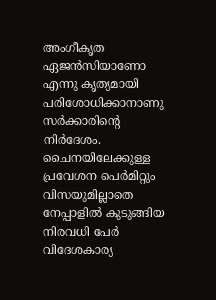അംഗീകൃത ഏജൻസിയാണോ എന്നു കൃത്യമായി പരിശോധിക്കാനാണു സർക്കാരിന്‍റെ നിർദേശം. ചൈനയിലേക്കുള്ള പ്രവേശന പെർമിറ്റും വിസ‍യുമില്ലാതെ നേപ്പാളിൽ കുടുങ്ങിയ നിരവധി പേർ വിദേശകാര്യ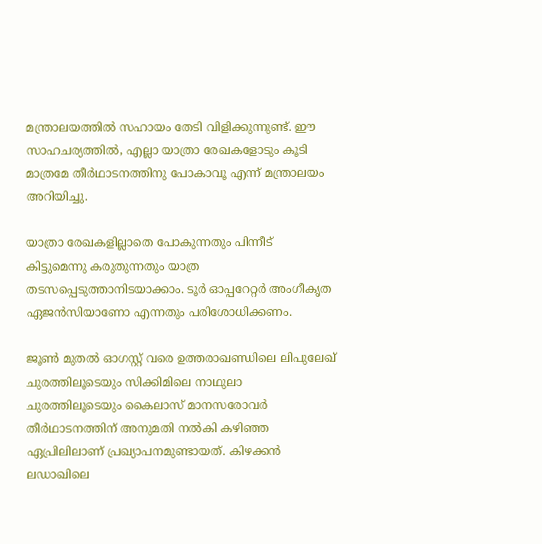മന്ത്രാലയത്തിൽ സഹായം തേടി വിളിക്കുന്നുണ്ട്. ഈ സാഹചര്യത്തിൽ, എല്ലാ യാത്രാ രേഖകളോടും കൂടി മാത്രമേ തീർഥാടനത്തിനു പോകാവൂ എന്ന് മന്ത്രാലയം അറിയിച്ചു.

യാത്രാ രേഖകളില്ലാതെ പോകുന്നതും പിന്നീട് കിട്ടുമെന്നു കരുതുന്നതും യാത്ര തടസപ്പെടുത്താനിടയാക്കാം. ടൂർ ഓപ്പറേറ്റർ അംഗീകൃത ഏജൻസിയാണോ എന്നതും പരിശോധിക്കണം.

ജൂൺ മുതൽ ഓഗസ്റ്റ് വരെ ഉത്തരാഖണ്ഡിലെ ലിപുലേഖ് ചുരത്തിലൂടെയും സിക്കിമിലെ നാഥുലാ ചുരത്തിലൂടെയും കൈലാസ് മാനസരോവർ തീർഥാടനത്തിന് അനുമതി നൽകി കഴിഞ്ഞ ഏപ്രിലിലാണ് പ്രഖ്യാപനമുണ്ടായത്. കിഴക്കൻ ലഡാഖിലെ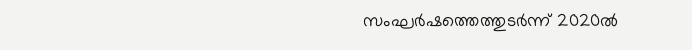സംഘർഷത്തെത്തുടർന്ന് 2020ൽ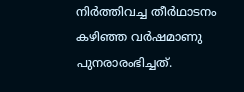നിർത്തിവച്ച തീർഥാടനം കഴിഞ്ഞ വർഷമാണു പുനരാരംഭിച്ചത്.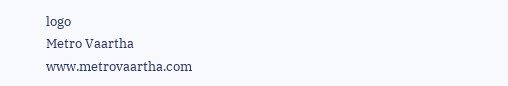logo
Metro Vaartha
www.metrovaartha.com